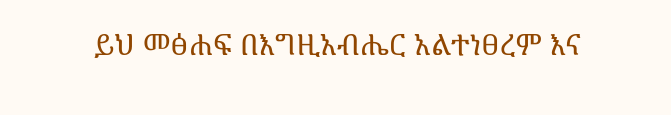ይህ መፅሐፍ በእግዚአብሔር አልተነፀረም እና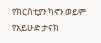የክርስቲያን ካኖን ወይም የአይሁድ ታናክ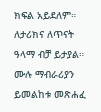ክፍል አይደለም። ለታሪክና ለጥናት ዓላማ ብቻ ይታያል። ሙሉ ማብራሪያን ይመልከቱ መጽሐፈ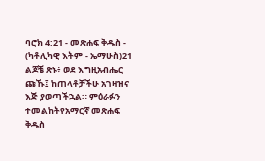ባሮክ 4:21 - መጽሐፍ ቅዱስ - (ካቶሊካዊ እትም - ኤማሁስ)21 ልጆቼ ጽኑ፥ ወደ እግዚአብሔር ጩኹ፤ ከጠላቶቻችሁ አገዛዝና እጅ ያወጣችኋል። ምዕራፉን ተመልከትየአማርኛ መጽሐፍ ቅዱስ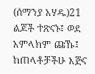(ሰማንያ አሃዱ)21 ልጆች ተጽናኑ፤ ወደ አምላክም ጩኹ፤ ከጠላቶቻችሁ እጅና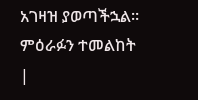አገዛዝ ያወጣችኋል። ምዕራፉን ተመልከት |